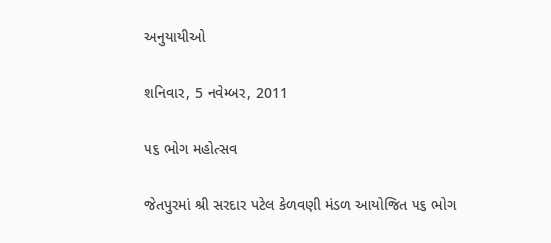અનુયાયીઓ

શનિવાર, 5 નવેમ્બર, 2011

૫૬ ભોગ મહોત્સવ

જેતપુરમાં શ્રી સરદાર પટેલ કેળવણી મંડળ આયોજિત ૫૬ ભોગ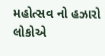મહોત્સવ નો હઝારો લોકોએ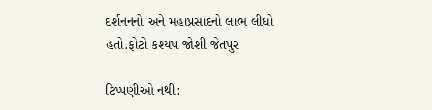દર્શનનનો અને મહાપ્રસાદનો લાભ લીધો હતો.ફોટો કશ્યપ જોશી જેતપુર

ટિપ્પણીઓ નથી: